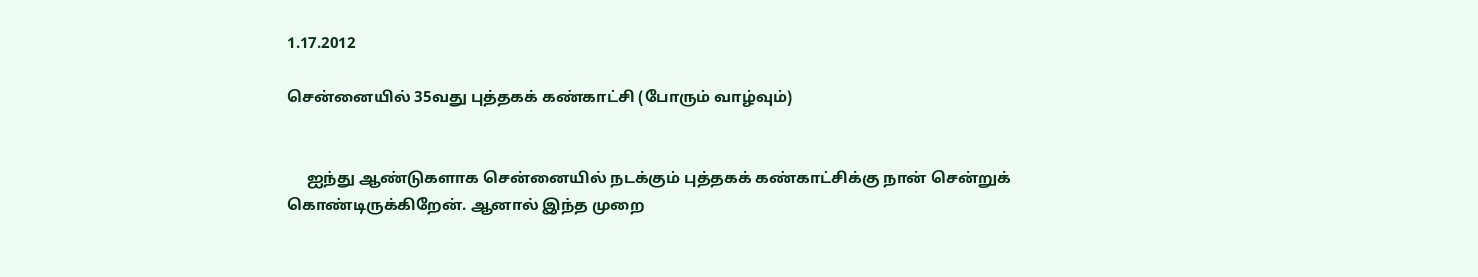1.17.2012

சென்னையில் 35வது புத்தகக் கண்காட்சி (போரும் வாழ்வும்)


     ஐந்து ஆண்டுகளாக சென்னையில் நடக்கும் புத்தகக் கண்காட்சிக்கு நான் சென்றுக் கொண்டிருக்கிறேன். ஆனால் இந்த முறை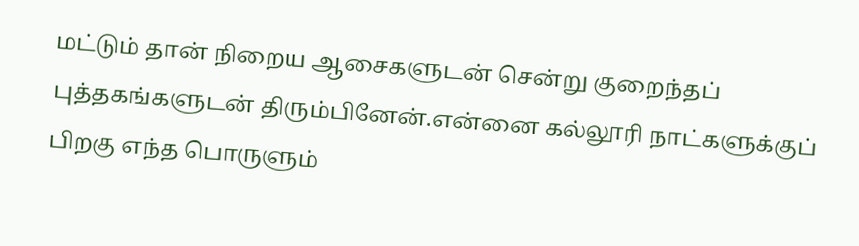மட்டும் தான் நிறைய ஆசைகளுடன் சென்று குறைந்தப் புத்தகங்களுடன் திரும்பினேன்.என்னை கல்லூரி நாட்களுக்குப் பிறகு எந்த பொருளும்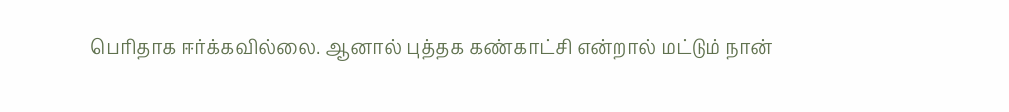பெரிதாக ஈர்க்கவில்லை. ஆனால் புத்தக கண்காட்சி என்றால் மட்டும் நான்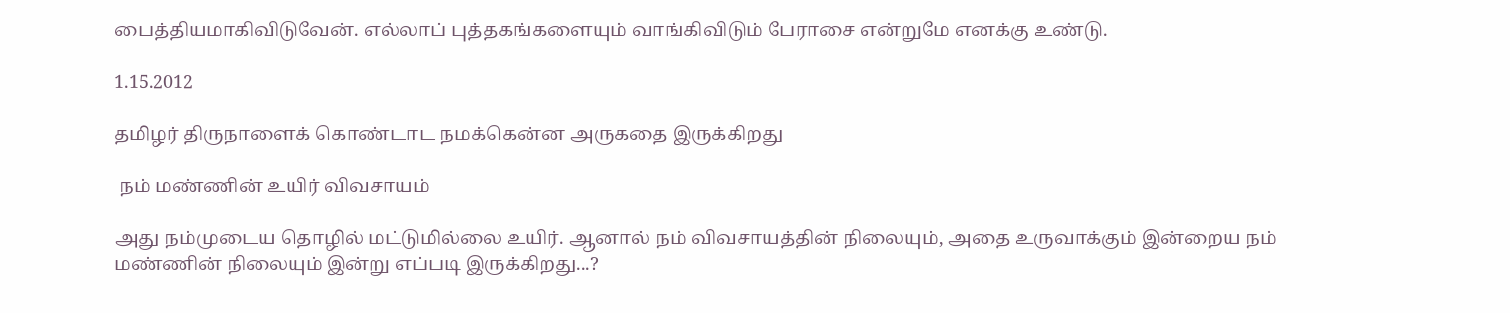பைத்தியமாகிவிடுவேன். எல்லாப் புத்தகங்களையும் வாங்கிவிடும் பேராசை என்றுமே எனக்கு உண்டு.

1.15.2012

தமிழர் திருநாளைக் கொண்டாட நமக்கென்ன அருகதை இருக்கிறது

 நம் மண்ணின் உயிர் விவசாயம்

அது நம்முடைய தொழில் மட்டுமில்லை உயிர். ஆனால் நம் விவசாயத்தின் நிலையும், அதை உருவாக்கும் இன்றைய நம் மண்ணின் நிலையும் இன்று எப்படி இருக்கிறது...?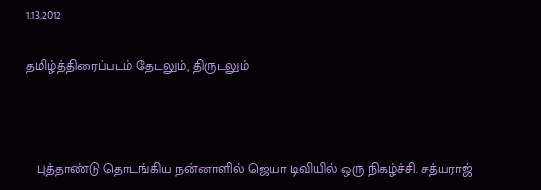1.13.2012

தமிழ்த்திரைப்படம் தேடலும், திருடலும்



   புத்தாண்டு தொடங்கிய நன்னாளில் ஜெயா டிவியில் ஒரு நிகழ்ச்சி. சத்யராஜ்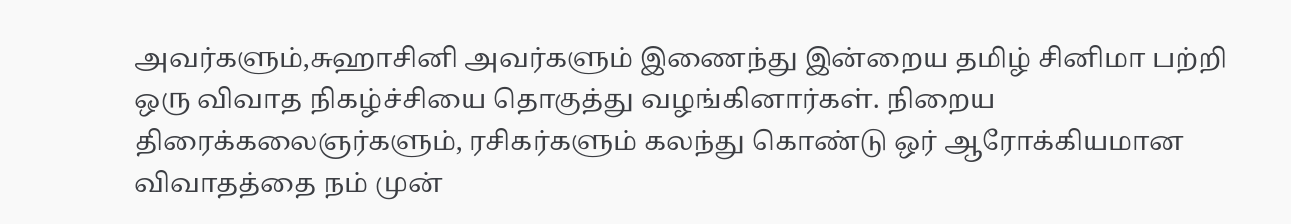அவர்களும்,சுஹாசினி அவர்களும் இணைந்து இன்றைய தமிழ் சினிமா பற்றி ஒரு விவாத நிகழ்ச்சியை தொகுத்து வழங்கினார்கள். நிறைய திரைக்கலைஞர்களும், ரசிகர்களும் கலந்து கொண்டு ஒர் ஆரோக்கியமான விவாதத்தை நம் முன்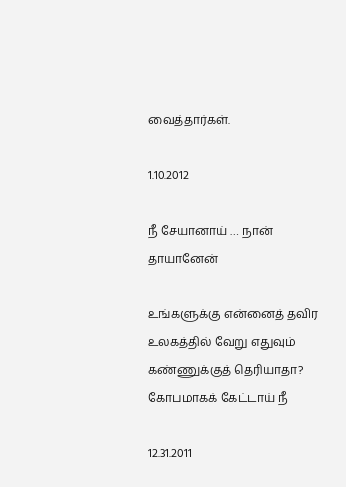வைத்தார்கள்.

1.10.2012

நீ சேயானாய் … நான் தாயானேன்

உங்களுக்கு என்னைத் தவிர
உலகத்தில் வேறு எதுவும்
கண்ணுக்குத் தெரியாதா?
கோபமாகக் கேட்டாய் நீ

12.31.2011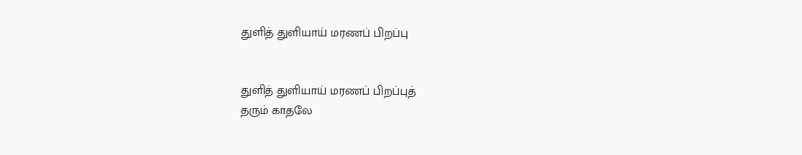துளித் துளியாய் மரணப் பிறப்பு


துளித் துளியாய் மரணப் பிறப்புத்
தரும் காதலே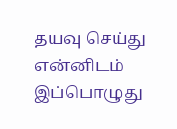தயவு செய்து
என்னிடம் இப்பொழுது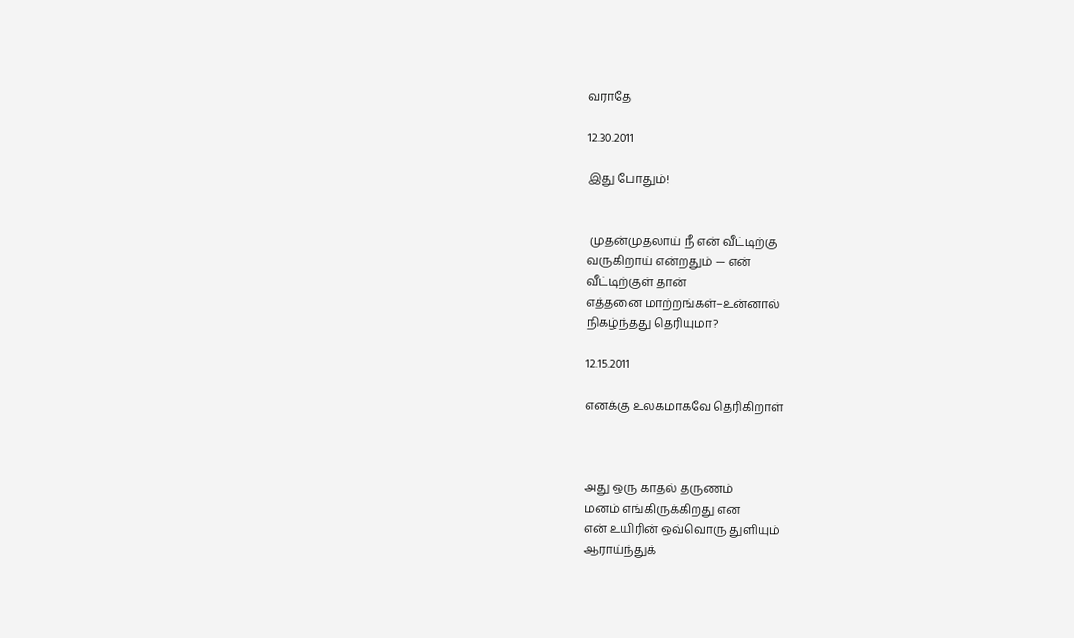வராதே

12.30.2011

இது போதும்!


 முதன்முதலாய் நீ என் வீட்டிற்கு
வருகிறாய் என்றதும் — என்
வீட்டிற்குள் தான்
எத்தனை மாற்றங்கள்–உன்னால்
நிகழ்ந்தது தெரியுமா?

12.15.2011

எனக்கு உலகமாகவே தெரிகிறாள்



அது ஒரு காதல் தருணம்
மனம் எங்கிருக்கிறது என
என் உயிரின் ஒவ்வொரு துளியும்
ஆராய்ந்துக்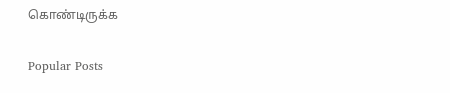கொண்டிருக்க

Popular Posts